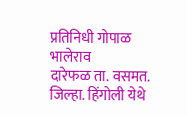प्रतिनिधी गोपाळ भालेराव
दारेफळ ता. वसमत. जिल्हा. हिंगोली येथे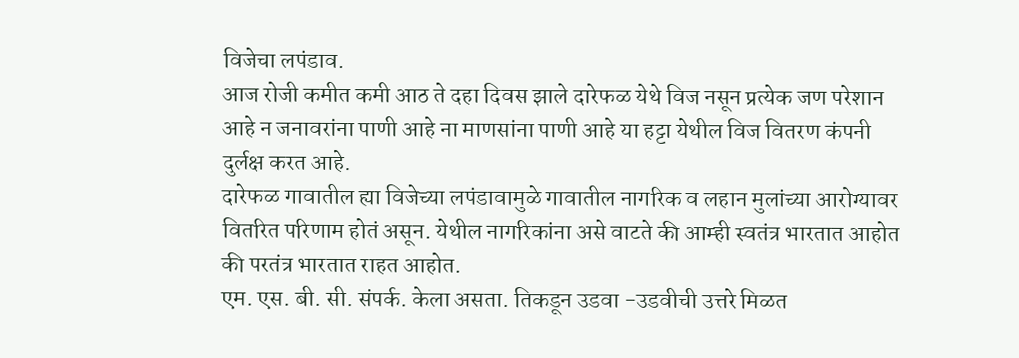विजेचा लपंडाव.
आज रोजी कमीत कमी आठ ते दहा दिवस झाले दारेफळ येथे विज नसून प्रत्येक जण परेशान आहे न जनावरांना पाणी आहे ना माणसांना पाणी आहे या हट्टा येथील विज वितरण कंपनी दुर्लक्ष करत आहे.
दारेफळ गावातील ह्या विजेच्या लपंडावामुळे गावातील नागरिक व लहान मुलांच्या आरोग्यावर वितरित परिणाम होतं असून. येथील नागरिकांना असे वाटते की आम्ही स्वतंत्र भारतात आहोत की परतंत्र भारतात राहत आहोत.
एम. एस. बी. सी. संपर्क. केला असता. तिकडून उडवा -उडवीची उत्तरे मिळत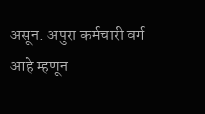असून. अपुरा कर्मचारी वर्ग आहे म्हणून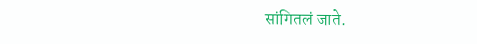सांगितलं जाते.